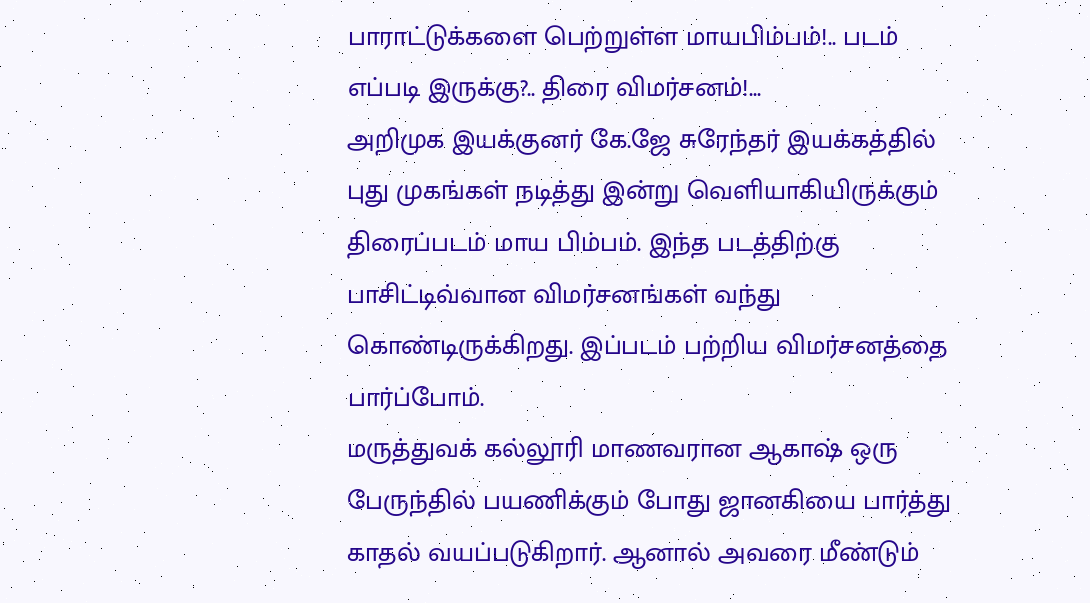பாராட்டுக்களை பெற்றுள்ள மாயபிம்பம்!.. படம் எப்படி இருக்கு?.. திரை விமர்சனம்!...
அறிமுக இயக்குனர் கே.ஜே சுரேந்தர் இயக்கத்தில் புது முகங்கள் நடித்து இன்று வெளியாகியிருக்கும் திரைப்படம் மாய பிம்பம். இந்த படத்திற்கு பாசிட்டிவ்வான விமர்சனங்கள் வந்து கொண்டிருக்கிறது. இப்படம் பற்றிய விமர்சனத்தை பார்ப்போம்.
மருத்துவக் கல்லூரி மாணவரான ஆகாஷ் ஒரு பேருந்தில் பயணிக்கும் போது ஜானகியை பார்த்து காதல் வயப்படுகிறார். ஆனால் அவரை மீண்டும்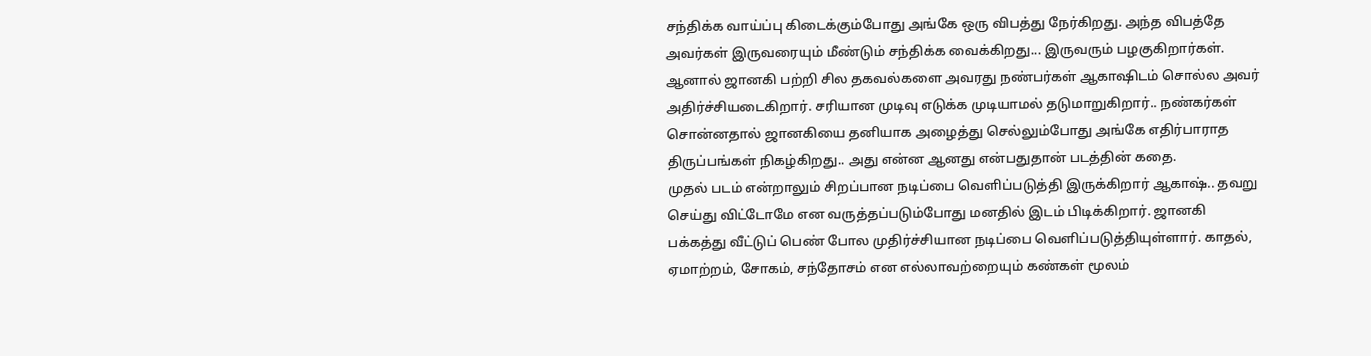சந்திக்க வாய்ப்பு கிடைக்கும்போது அங்கே ஒரு விபத்து நேர்கிறது. அந்த விபத்தே அவர்கள் இருவரையும் மீண்டும் சந்திக்க வைக்கிறது... இருவரும் பழகுகிறார்கள்.
ஆனால் ஜானகி பற்றி சில தகவல்களை அவரது நண்பர்கள் ஆகாஷிடம் சொல்ல அவர் அதிர்ச்சியடைகிறார். சரியான முடிவு எடுக்க முடியாமல் தடுமாறுகிறார்.. நண்கர்கள் சொன்னதால் ஜானகியை தனியாக அழைத்து செல்லும்போது அங்கே எதிர்பாராத திருப்பங்கள் நிகழ்கிறது.. அது என்ன ஆனது என்பதுதான் படத்தின் கதை.
முதல் படம் என்றாலும் சிறப்பான நடிப்பை வெளிப்படுத்தி இருக்கிறார் ஆகாஷ்.. தவறு செய்து விட்டோமே என வருத்தப்படும்போது மனதில் இடம் பிடிக்கிறார். ஜானகி பக்கத்து வீட்டுப் பெண் போல முதிர்ச்சியான நடிப்பை வெளிப்படுத்தியுள்ளார். காதல், ஏமாற்றம், சோகம், சந்தோசம் என எல்லாவற்றையும் கண்கள் மூலம்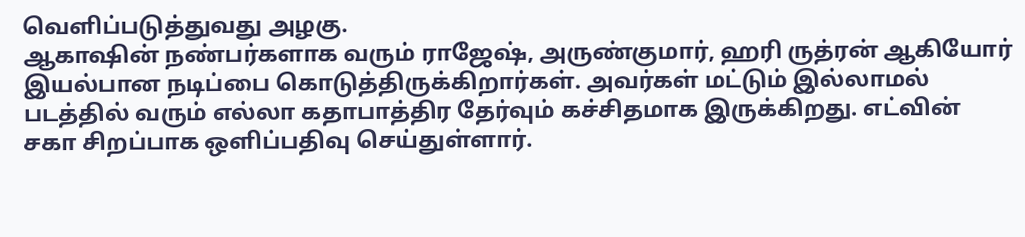வெளிப்படுத்துவது அழகு.
ஆகாஷின் நண்பர்களாக வரும் ராஜேஷ், அருண்குமார், ஹரி ருத்ரன் ஆகியோர் இயல்பான நடிப்பை கொடுத்திருக்கிறார்கள். அவர்கள் மட்டும் இல்லாமல் படத்தில் வரும் எல்லா கதாபாத்திர தேர்வும் கச்சிதமாக இருக்கிறது. எட்வின் சகா சிறப்பாக ஒளிப்பதிவு செய்துள்ளார்.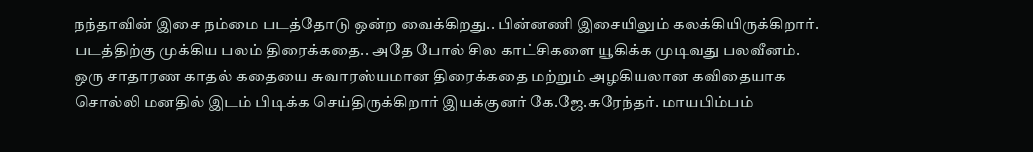நந்தாவின் இசை நம்மை படத்தோடு ஒன்ற வைக்கிறது.. பின்னணி இசையிலும் கலக்கியிருக்கிறார். படத்திற்கு முக்கிய பலம் திரைக்கதை.. அதே போல் சில காட்சிகளை யூகிக்க முடிவது பலவீனம்.
ஒரு சாதாரண காதல் கதையை சுவாரஸ்யமான திரைக்கதை மற்றும் அழகியலான கவிதையாக சொல்லி மனதில் இடம் பிடிக்க செய்திருக்கிறார் இயக்குனர் கே.ஜே.சுரேந்தர். மாயபிம்பம்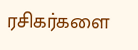ரசிகர்களை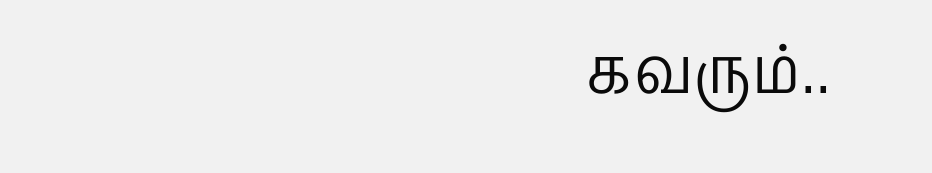கவரும்..